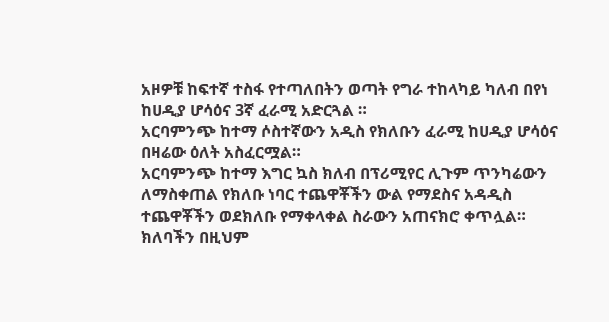አዞዎቹ ከፍተኛ ተስፋ የተጣለበትን ወጣት የግራ ተከላካይ ካለብ በየነ ከሀዲያ ሆሳዕና 3ኛ ፈራሚ አድርጓል ።
አርባምንጭ ከተማ ሶስተኛውን አዲስ የክለቡን ፈራሚ ከሀዲያ ሆሳዕና በዛሬው ዕለት አስፈርሟል።
አርባምንጭ ከተማ እግር ኳስ ክለብ በፕሪሚየር ሊጉም ጥንካሬውን ለማስቀጠል የክለቡ ነባር ተጨዋቾችን ውል የማደስና አዳዲስ ተጨዋቾችን ወደክለቡ የማቀላቀል ስራውን አጠናክሮ ቀጥሏል።
ክለባችን በዚህም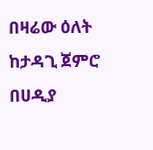በዛሬው ዕለት ከታዳጊ ጀምሮ በሀዲያ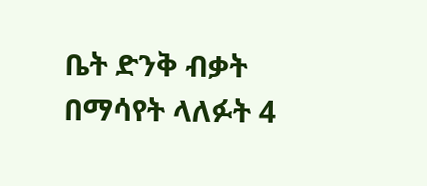ቤት ድንቅ ብቃት በማሳየት ላለፉት 4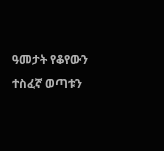ዓመታት የቆየውን ተስፈኛ ወጣቱን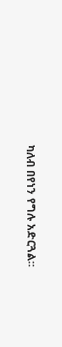ካለብ በየነን የግሉ አድርጓል።